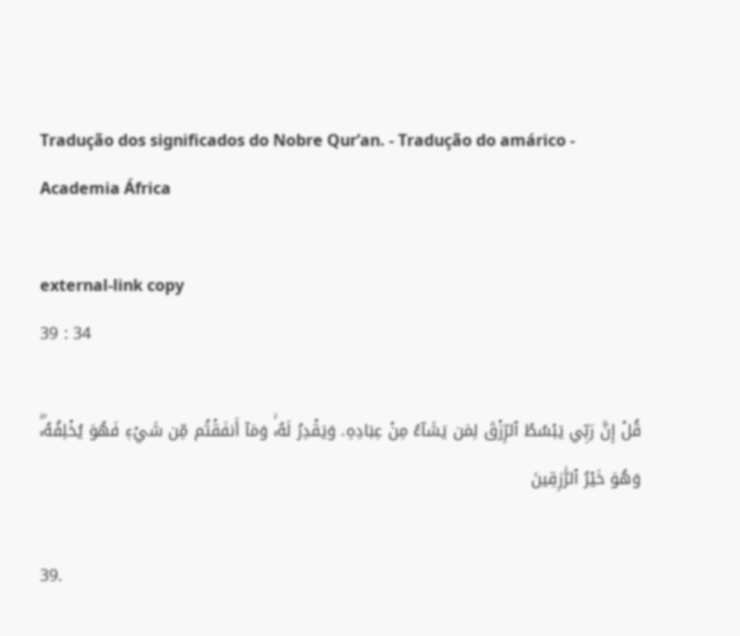Tradução dos significados do Nobre Qur’an. - Tradução do amárico - Academia África

external-link copy
39 : 34

قُلۡ إِنَّ رَبِّي يَبۡسُطُ ٱلرِّزۡقَ لِمَن يَشَآءُ مِنۡ عِبَادِهِۦ وَيَقۡدِرُ لَهُۥۚ وَمَآ أَنفَقۡتُم مِّن شَيۡءٖ فَهُوَ يُخۡلِفُهُۥۖ وَهُوَ خَيۡرُ ٱلرَّٰزِقِينَ

39.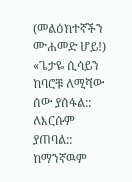(መልዕክተኛችን ሙሐመድ ሆይ!) «ጌታዬ ሲሳይን ከባሮቹ ለሚሻው ሰው ያሰፋል:: ለእርሱም ያጠባል:: ከማንኛዉም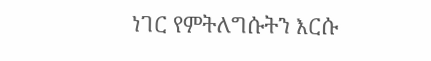ነገር የምትለግሱትን እርሱ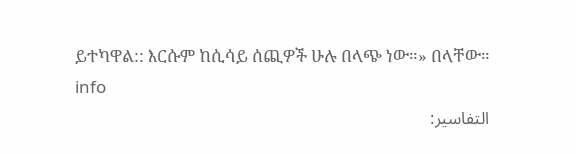ይተካዋል:: እርሱም ከሲሳይ ሰጪዎች ሁሉ በላጭ ነው።» በላቸው። info
التفاسير: